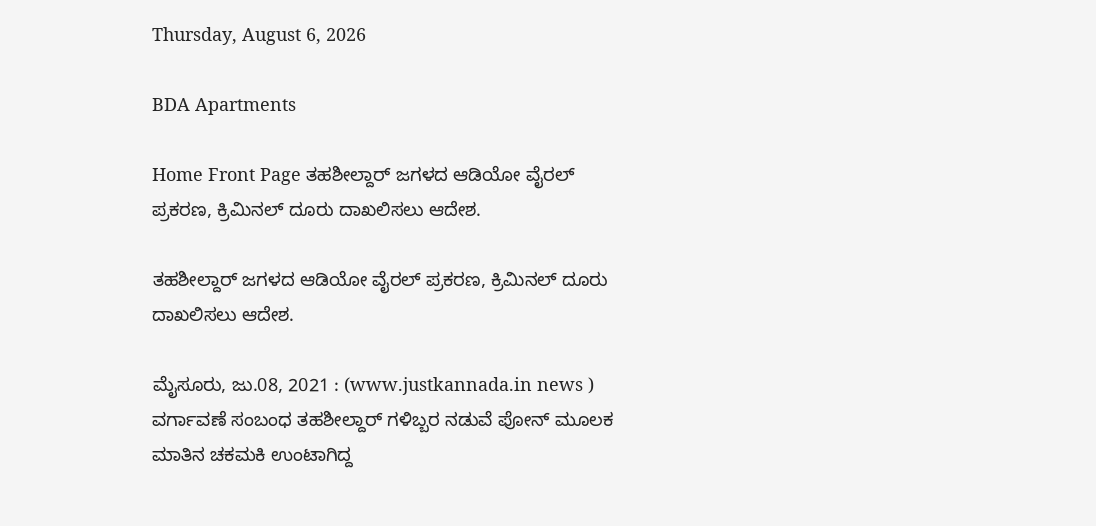Thursday, August 6, 2026

BDA Apartments

Home Front Page ತಹಶೀಲ್ದಾರ್ ಜಗಳದ ಆಡಿಯೋ ವೈರಲ್ ಪ್ರಕರಣ, ಕ್ರಿಮಿನಲ್ ದೂರು ದಾಖಲಿಸಲು ಆದೇಶ.

ತಹಶೀಲ್ದಾರ್ ಜಗಳದ ಆಡಿಯೋ ವೈರಲ್ ಪ್ರಕರಣ, ಕ್ರಿಮಿನಲ್ ದೂರು ದಾಖಲಿಸಲು ಆದೇಶ.

ಮೈಸೂರು, ಜು.08, 2021 : (www.justkannada.in news ) ವರ್ಗಾವಣೆ ಸಂಬಂಧ ತಹಶೀಲ್ದಾರ್ ಗಳಿಬ್ಬರ ನಡುವೆ ಪೋನ್ ಮೂಲಕ ಮಾತಿನ ಚಕಮಕಿ ಉಂಟಾಗಿದ್ದ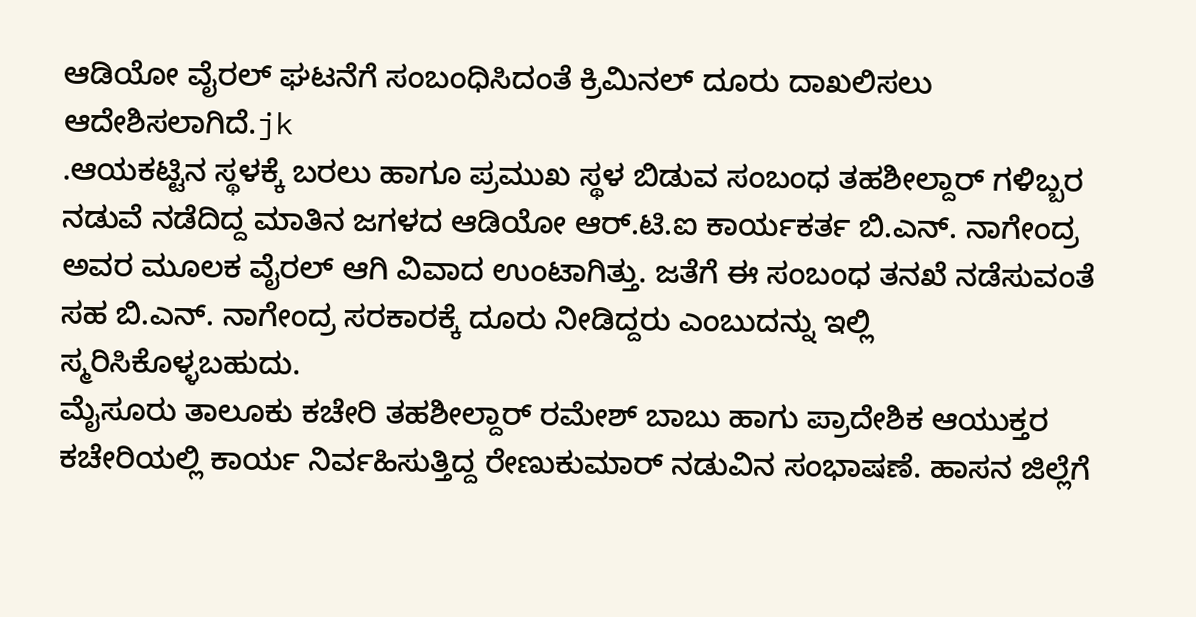ಆಡಿಯೋ ವೈರಲ್ ಘಟನೆಗೆ ಸಂಬಂಧಿಸಿದಂತೆ ಕ್ರಿಮಿನಲ್ ದೂರು ದಾಖಲಿಸಲು ಆದೇಶಿಸಲಾಗಿದೆ.jk
.ಆಯಕಟ್ಟಿನ ಸ್ಥಳಕ್ಕೆ ಬರಲು ಹಾಗೂ ಪ್ರಮುಖ ಸ್ಥಳ ಬಿಡುವ ಸಂಬಂಧ ತಹಶೀಲ್ದಾರ್ ಗಳಿಬ್ಬರ ನಡುವೆ ನಡೆದಿದ್ದ ಮಾತಿನ ಜಗಳದ ಆಡಿಯೋ ಆರ್.ಟಿ.ಐ ಕಾರ್ಯಕರ್ತ ಬಿ.ಎನ್. ನಾಗೇಂದ್ರ ಅವರ ಮೂಲಕ ವೈರಲ್ ಆಗಿ ವಿವಾದ ಉಂಟಾಗಿತ್ತು. ಜತೆಗೆ ಈ ಸಂಬಂಧ ತನಖೆ ನಡೆಸುವಂತೆ ಸಹ ಬಿ.ಎನ್. ನಾಗೇಂದ್ರ ಸರಕಾರಕ್ಕೆ ದೂರು ನೀಡಿದ್ದರು ಎಂಬುದನ್ನು ಇಲ್ಲಿ ಸ್ಮರಿಸಿಕೊಳ್ಳಬಹುದು.
ಮೈಸೂರು ತಾಲೂಕು ಕಚೇರಿ ತಹಶೀಲ್ದಾರ್ ರಮೇಶ್ ಬಾಬು ಹಾಗು ಪ್ರಾದೇಶಿಕ ಆಯುಕ್ತರ ಕಚೇರಿಯಲ್ಲಿ ಕಾರ್ಯ ನಿರ್ವಹಿಸುತ್ತಿದ್ದ ರೇಣುಕುಮಾರ್ ನಡುವಿನ ಸಂಭಾಷಣೆ. ಹಾಸನ ಜಿಲ್ಲೆಗೆ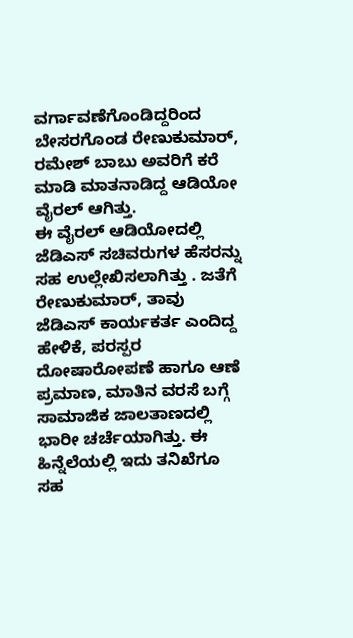ವರ್ಗಾವಣೆಗೊಂಡಿದ್ದರಿಂದ ಬೇಸರಗೊಂಡ ರೇಣುಕುಮಾರ್, ರಮೇಶ್ ಬಾಬು ಅವರಿಗೆ ಕರೆ ಮಾಡಿ ಮಾತನಾಡಿದ್ದ ಆಡಿಯೋ ವೈರಲ್ ಆಗಿತ್ತು.
ಈ ವೈರಲ್ ಆಡಿಯೋದಲ್ಲಿ ಜೆಡಿಎಸ್ ಸಚಿವರುಗಳ ಹೆಸರನ್ನು ಸಹ ಉಲ್ಲೇಖಿಸಲಾಗಿತ್ತು . ಜತೆಗೆ ರೇಣುಕುಮಾರ್, ತಾವು ಜೆಡಿಎಸ್ ಕಾರ್ಯಕರ್ತ ಎಂದಿದ್ದ ಹೇಳಿಕೆ, ಪರಸ್ಪರ ದೋಷಾರೋಪಣೆ ಹಾಗೂ ಆಣೆ ಪ್ರಮಾಣ, ಮಾತಿನ ವರಸೆ ಬಗ್ಗೆ ಸಾಮಾಜಿಕ ಜಾಲತಾಣದಲ್ಲಿ ಭಾರೀ ಚರ್ಚೆಯಾಗಿತ್ತು. ಈ ಹಿನ್ನೆಲೆಯಲ್ಲಿ ಇದು ತನಿಖೆಗೂ ಸಹ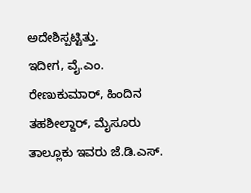ಅದೇಶಿಸ್ಪಟ್ಟಿತ್ತು.
ಇದೀಗ, ವೈ.ಎಂ. ರೇಣುಕುಮಾರ್, ಹಿಂದಿನ ತಹಶೀಲ್ದಾರ್, ಮೈಸೂರು ತಾಲ್ಲೂಕು ಇವರು ಜೆ.ಡಿ.ಎಸ್.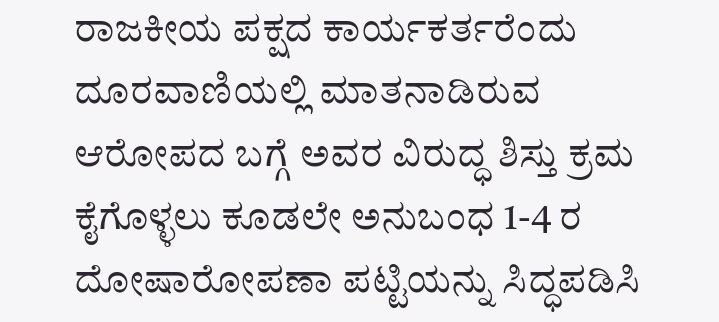ರಾಜಕೀಯ ಪಕ್ಷದ ಕಾರ್ಯಕರ್ತರೆಂದು ದೂರವಾಣಿಯಲ್ಲಿ ಮಾತನಾಡಿರುವ ಆರೋಪದ ಬಗ್ಗೆ ಅವರ ವಿರುದ್ಧ ಶಿಸ್ತು ಕ್ರಮ ಕೈಗೊಳ್ಳಲು ಕೂಡಲೇ ಅನುಬಂಧ 1-4 ರ ದೋಷಾರೋಪಣಾ ಪಟ್ಟಿಯನ್ನು ಸಿದ್ಧಪಡಿಸಿ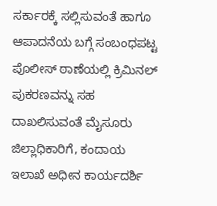ಸರ್ಕಾರಕ್ಕೆ ಸಲ್ಲಿಸುವಂತೆ ಹಾಗೂ ಆಪಾದನೆಯ ಬಗ್ಗೆ ಸಂಬಂಧಪಟ್ಟ ಪೊಲೀಸ್ ಠಾಣೆಯಲ್ಲಿ ಕ್ರಿಮಿನಲ್ ಪುಕರಣವನ್ನು ಸಹ ದಾಖಲಿಸುವಂತೆ ಮೈಸೂರು ಜಿಲ್ಲಾಧಿಕಾರಿಗೆ, ಕಂದಾಯ ಇಲಾಖೆ ಅಧೀನ ಕಾರ್ಯದರ್ಶಿ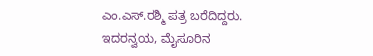ಎಂ.ಎಸ್.ರಶ್ಮಿ ಪತ್ರ ಬರೆದಿದ್ದರು. ಇದರನ್ವಯ, ಮೈಸೂರಿನ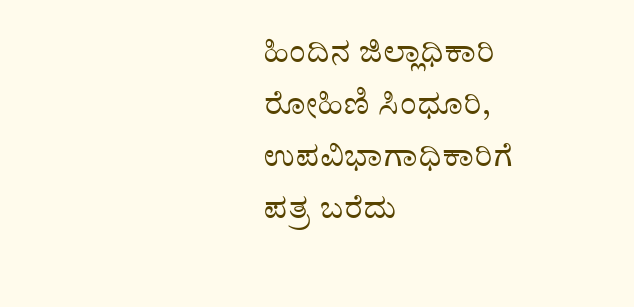ಹಿಂದಿನ ಜಿಲ್ಲಾಧಿಕಾರಿ ರೋಹಿಣಿ ಸಿಂಧೂರಿ, ಉಪವಿಭಾಗಾಧಿಕಾರಿಗೆ ಪತ್ರ ಬರೆದು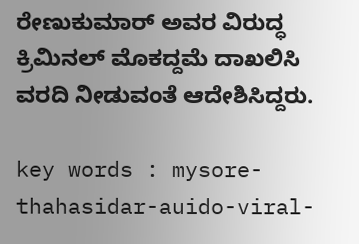ರೇಣುಕುಮಾರ್ ಅವರ ವಿರುದ್ಧ ಕ್ರಿಮಿನಲ್ ಮೊಕದ್ದಮೆ ದಾಖಲಿಸಿ ವರದಿ ನೀಡುವಂತೆ ಆದೇಶಿಸಿದ್ದರು.

key words : mysore-thahasidar-auido-viral-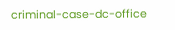criminal-case-dc-office